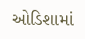ઓડિશામાં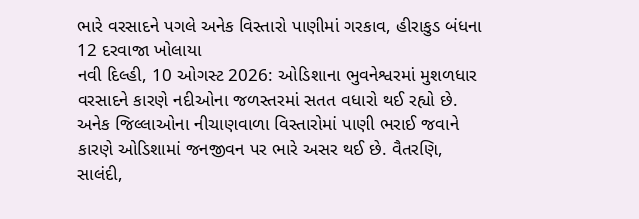ભારે વરસાદને પગલે અનેક વિસ્તારો પાણીમાં ગરકાવ, હીરાકુડ બંધના 12 દરવાજા ખોલાયા
નવી દિલ્હી, 10 ઓગસ્ટ 2026: ઓડિશાના ભુવનેશ્વરમાં મુશળધાર વરસાદને કારણે નદીઓના જળસ્તરમાં સતત વધારો થઈ રહ્યો છે. અનેક જિલ્લાઓના નીચાણવાળા વિસ્તારોમાં પાણી ભરાઈ જવાને કારણે ઓડિશામાં જનજીવન પર ભારે અસર થઈ છે. વૈતરણિ, સાલંદી,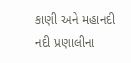કાણી અને મહાનદી નદી પ્રણાલીના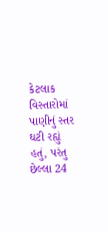કેટલાક વિસ્તારોમાં પાણીનું સ્તર ઘટી રહ્યું હતું, પરંતુ છેલ્લા 24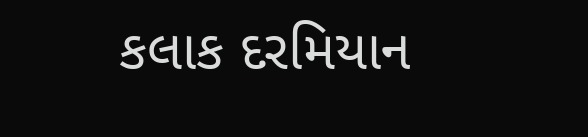કલાક દરમિયાન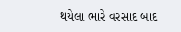થયેલા ભારે વરસાદ બાદ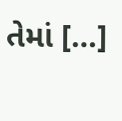તેમાં […]